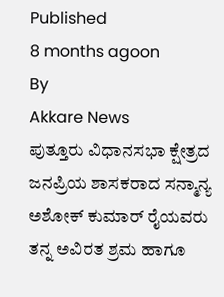Published
8 months agoon
By
Akkare News
ಪುತ್ತೂರು ವಿಧಾನಸಭಾ ಕ್ಷೇತ್ರದ ಜನಪ್ರಿಯ ಶಾಸಕರಾದ ಸನ್ಮಾನ್ಯ ಅಶೋಕ್ ಕುಮಾರ್ ರೈಯವರು ತನ್ನ ಅವಿರತ ಶ್ರಮ ಹಾಗೂ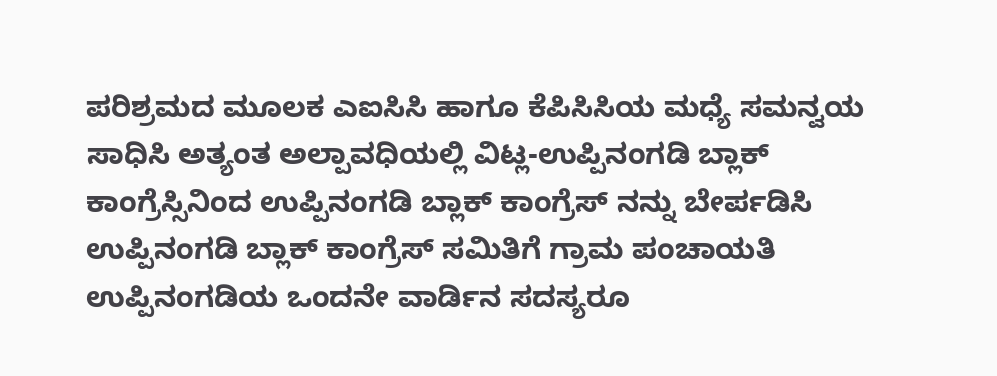ಪರಿಶ್ರಮದ ಮೂಲಕ ಎಐಸಿಸಿ ಹಾಗೂ ಕೆಪಿಸಿಸಿಯ ಮಧ್ಯೆ ಸಮನ್ವಯ ಸಾಧಿಸಿ ಅತ್ಯಂತ ಅಲ್ಪಾವಧಿಯಲ್ಲಿ ವಿಟ್ಲ-ಉಪ್ಪಿನಂಗಡಿ ಬ್ಲಾಕ್ ಕಾಂಗ್ರೆಸ್ಸಿನಿಂದ ಉಪ್ಪಿನಂಗಡಿ ಬ್ಲಾಕ್ ಕಾಂಗ್ರೆಸ್ ನನ್ನು ಬೇರ್ಪಡಿಸಿ ಉಪ್ಪಿನಂಗಡಿ ಬ್ಲಾಕ್ ಕಾಂಗ್ರೆಸ್ ಸಮಿತಿಗೆ ಗ್ರಾಮ ಪಂಚಾಯತಿ ಉಪ್ಪಿನಂಗಡಿಯ ಒಂದನೇ ವಾರ್ಡಿನ ಸದಸ್ಯರೂ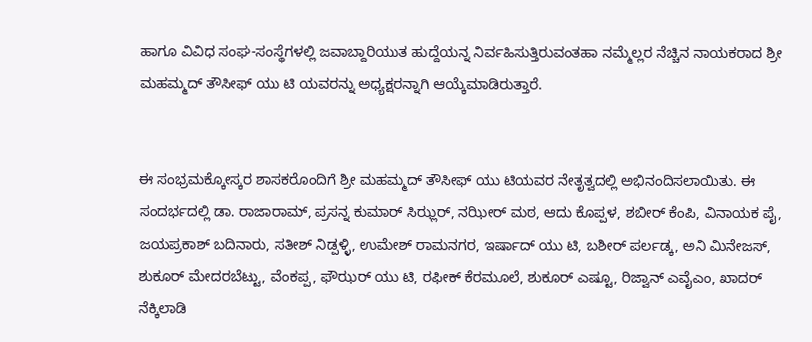ಹಾಗೂ ವಿವಿಧ ಸಂಘ-ಸಂಸ್ಥೆಗಳಲ್ಲಿ ಜವಾಬ್ದಾರಿಯುತ ಹುದ್ದೆಯನ್ನ ನಿರ್ವಹಿಸುತ್ತಿರುವಂತಹಾ ನಮ್ಮೆಲ್ಲರ ನೆಚ್ಚಿನ ನಾಯಕರಾದ ಶ್ರೀ ಮಹಮ್ಮದ್ ತೌಸೀಫ್ ಯು ಟಿ ಯವರನ್ನು ಅಧ್ಯಕ್ಷರನ್ನಾಗಿ ಆಯ್ಕೆಮಾಡಿರುತ್ತಾರೆ.


ಈ ಸಂಭ್ರಮಕ್ಕೋಸ್ಕರ ಶಾಸಕರೊಂದಿಗೆ ಶ್ರೀ ಮಹಮ್ಮದ್ ತೌಸೀಫ್ ಯು ಟಿಯವರ ನೇತೃತ್ವದಲ್ಲಿ ಅಭಿನಂದಿಸಲಾಯಿತು. ಈ ಸಂದರ್ಭದಲ್ಲಿ ಡಾ. ರಾಜಾರಾಮ್, ಪ್ರಸನ್ನ ಕುಮಾರ್ ಸಿಝ್ಲರ್, ನಝೀರ್ ಮಠ, ಆದು ಕೊಪ್ಪಳ, ಶಬೀರ್ ಕೆಂಪಿ, ವಿನಾಯಕ ಪೈ, ಜಯಪ್ರಕಾಶ್ ಬದಿನಾರು, ಸತೀಶ್ ನಿಡ್ಪಳ್ಳಿ, ಉಮೇಶ್ ರಾಮನಗರ, ಇರ್ಷಾದ್ ಯು ಟಿ, ಬಶೀರ್ ಪರ್ಲಡ್ಕ, ಅನಿ ಮಿನೇಜಸ್, ಶುಕೂರ್ ಮೇದರಬೆಟ್ಟು, ವೆಂಕಪ್ಪ, ಫೌಝರ್ ಯು ಟಿ, ರಫೀಕ್ ಕೆರಮೂಲೆ, ಶುಕೂರ್ ಎಷ್ಟೂ, ರಿಜ್ವಾನ್ ಎವೈಎಂ, ಖಾದರ್ ನೆಕ್ಕಿಲಾಡಿ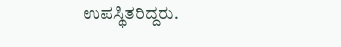ಉಪಸ್ಥಿತರಿದ್ದರು.